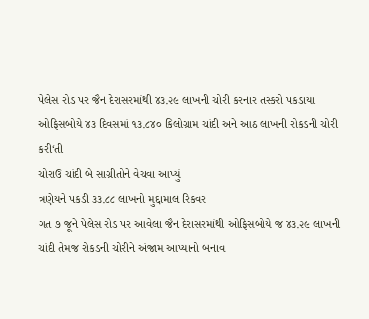પેલેસ રોડ પર જૈન દેરાસરમાંથી ૪૩.૨૯ લાખની ચોરી કરનાર તસ્કરો પકડાયા
ઓફિસબોયે ૪૩ દિવસમાં ૧૩.૮૪૦ કિલોગ્રામ ચાંદી અને આઠ લાખની રોકડની ચોરી કરી‘તી
ચોરાઉ ચાંદી બે સાગ્રીતોને વેચવા આપ્યું
ત્રણેયને પકડી ૩૩.૮૮ લાખનો મુદ્દામાલ રિકવર
ગત ૭ જૂને પેલેસ રોડ પર આવેલા જૈન દેરાસરમાંથી ઓફિસબોયે જ ૪૩.૨૯ લાખની ચાંદી તેમજ રોકડની ચોરીને અંજામ આપ્યાનો બનાવ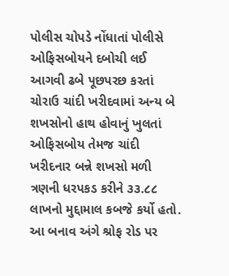પોલીસ ચોપડે નોંધાતાં પોલીસે ઓફિસબોયને દબોચી લઈ આગવી ઢબે પૂછપરછ કરતાં ચોરાઉ ચાંદી ખરીદવામાં અન્ય બે શખસોનો હાથ હોવાનું ખુલતાં ઓફિસબોય તેમજ ચાંદી ખરીદનાર બન્ને શખસો મળી ત્રણની ધરપકડ કરીને ૩૩.૮૮ લાખનો મુદ્દામાલ કબજે કર્યો હતો.
આ બનાવ અંગે શ્રોફ રોડ પર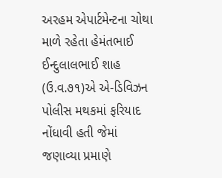અરહમ એપાર્ટમેન્ટના ચોથા માળે રહેતા હેમંતભાઈ ઈન્દુલાલભાઈ શાહ (ઉ.વ.૭૧)એ એ-ડિવિઝન પોલીસ મથકમાં ફરિયાદ નોંધાવી હતી જેમાં જણાવ્યા પ્રમાણે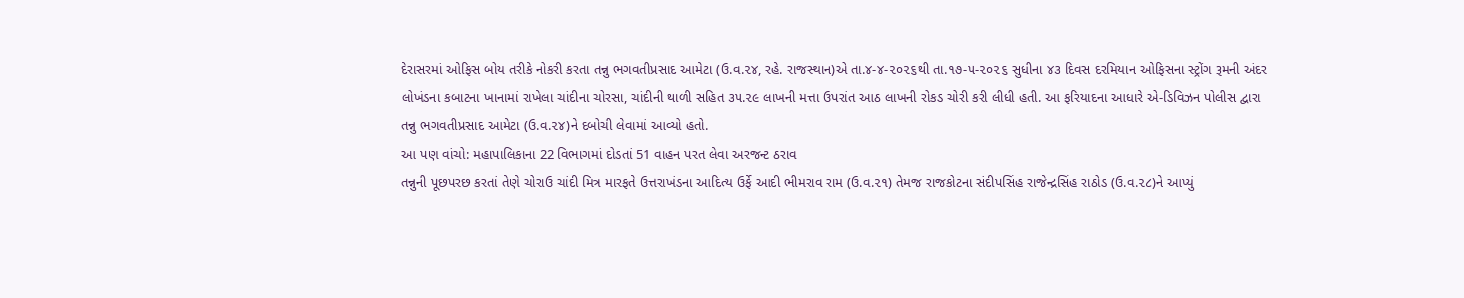દેરાસરમાં ઓફિસ બોય તરીકે નોકરી કરતા તન્નુ ભગવતીપ્રસાદ આમેટા (ઉ.વ.૨૪, રહે. રાજસ્થાન)એ તા.૪-૪-૨૦૨૬થી તા.૧૭-૫-૨૦૨૬ સુધીના ૪૩ દિવસ દરમિયાન ઓફિસના સ્ટ્રોંગ રૂમની અંદર લોખંડના કબાટના ખાનામાં રાખેલા ચાંદીના ચોરસા, ચાંદીની થાળી સહિત ૩૫.૨૯ લાખની મત્તા ઉપરાંત આઠ લાખની રોકડ ચોરી કરી લીધી હતી. આ ફરિયાદના આધારે એ-ડિવિઝન પોલીસ દ્વારા તન્નુ ભગવતીપ્રસાદ આમેટા (ઉ.વ.૨૪)ને દબોચી લેવામાં આવ્યો હતો.
આ પણ વાંચો: મહાપાલિકાના 22 વિભાગમાં દોડતાં 51 વાહન પરત લેવા અરજન્ટ ઠરાવ
તન્નુની પૂછપરછ કરતાં તેણે ચોરાઉ ચાંદી મિત્ર મારફતે ઉત્તરાખંડના આદિત્ય ઉર્ફે આદી ભીમરાવ રામ (ઉ.વ.૨૧) તેમજ રાજકોટના સંદીપસિંહ રાજેન્દ્રસિંહ રાઠોડ (ઉ.વ.૨૮)ને આપ્યું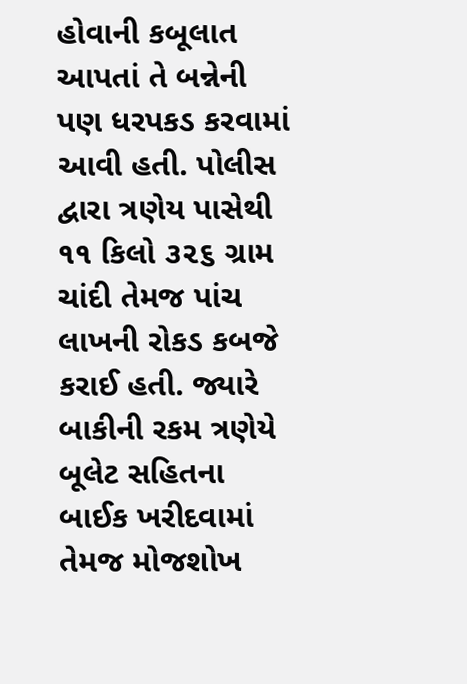હોવાની કબૂલાત આપતાં તે બન્નેની પણ ધરપકડ કરવામાં આવી હતી. પોલીસ દ્વારા ત્રણેય પાસેથી ૧૧ કિલો ૩૨૬ ગ્રામ ચાંદી તેમજ પાંચ લાખની રોકડ કબજે કરાઈ હતી. જ્યારે બાકીની રકમ ત્રણેયે બૂલેટ સહિતના બાઈક ખરીદવામાં તેમજ મોજશોખ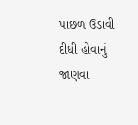પાછળ ઉડાવી દીધી હોવાનું જાણવા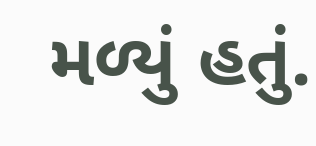મળ્યું હતું.